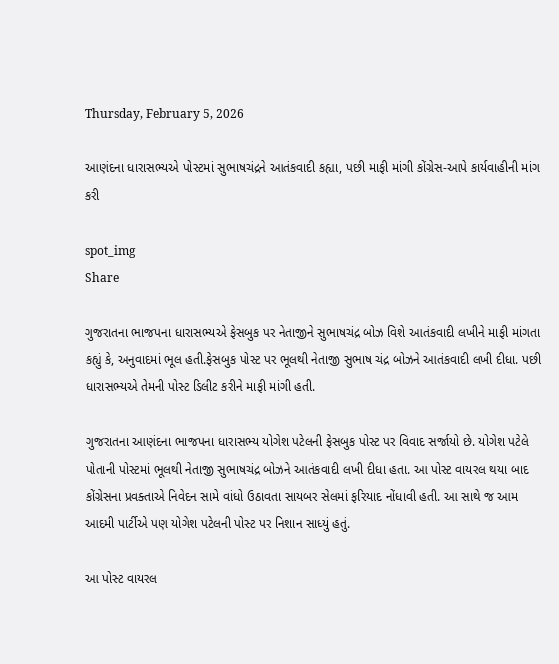Thursday, February 5, 2026

આણંદના ધારાસભ્યએ પોસ્ટમાં સુભાષચંદ્રને આતંકવાદી કહ્યા, પછી માફી માંગી કોંગ્રેસ-આપે કાર્યવાહીની માંગ કરી

spot_img
Share

ગુજરાતના ભાજપના ધારાસભ્યએ ફેસબુક પર નેતાજીને સુભાષચંદ્ર બોઝ વિશે આતંકવાદી લખીને માફી માંગતા કહ્યું કે, અનુવાદમાં ભૂલ હતી.ફેસબુક પોસ્ટ પર ભૂલથી નેતાજી સુભાષ ચંદ્ર બોઝને આતંકવાદી લખી દીધા. પછી ધારાસભ્યએ તેમની પોસ્ટ ડિલીટ કરીને માફી માંગી હતી.

ગુજરાતના આણંદના ભાજપના ધારાસભ્ય યોગેશ પટેલની ફેસબુક પોસ્ટ પર વિવાદ સર્જાયો છે. યોગેશ પટેલે પોતાની પોસ્ટમાં ભૂલથી નેતાજી સુભાષચંદ્ર બોઝને આતંકવાદી લખી દીધા હતા. આ પોસ્ટ વાયરલ થયા બાદ કોંગ્રેસના પ્રવક્તાએ નિવેદન સામે વાંધો ઉઠાવતા સાયબર સેલમાં ફરિયાદ નોંધાવી હતી. આ સાથે જ આમ આદમી પાર્ટીએ પણ યોગેશ પટેલની પોસ્ટ પર નિશાન સાધ્યું હતું.

આ પોસ્ટ વાયરલ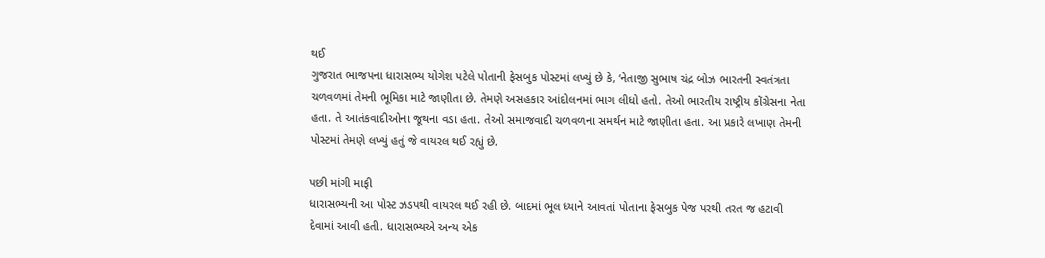થઈ
ગુજરાત ભાજપના ધારાસભ્ય યોગેશ પટેલે પોતાની ફેસબુક પોસ્ટમાં લખ્યું છે કે, ‘નેતાજી સુભાષ ચંદ્ર બોઝ ભારતની સ્વતંત્રતા ચળવળમાં તેમની ભૂમિકા માટે જાણીતા છે. તેમણે અસહકાર આંદોલનમાં ભાગ લીધો હતો. તેઓ ભારતીય રાષ્ટ્રીય કોંગ્રેસના નેતા હતા. તે આતંકવાદીઓના જૂથના વડા હતા. તેઓ સમાજવાદી ચળવળના સમર્થન માટે જાણીતા હતા. આ પ્રકારે લખાણ તેમની પોસ્ટમાં તેમણે લખ્યું હતું જે વાયરલ થઈ રહ્યું છે.

પછી માંગી માફી
ધારાસભ્યની આ પોસ્ટ ઝડપથી વાયરલ થઈ રહી છે. બાદમાં ભૂલ ધ્યાને આવતાં પોતાના ફેસબુક પેજ પરથી તરત જ હટાવી દેવામાં આવી હતી. ધારાસભ્યએ અન્ય એક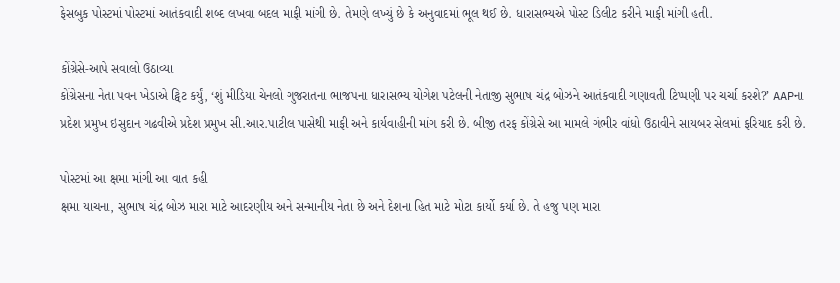ફેસબુક પોસ્ટમાં પોસ્ટમાં આતંકવાદી શબ્દ લખવા બદલ માફી માંગી છે. તેમણે લખ્યું છે કે અનુવાદમાં ભૂલ થઈ છે. ધારાસભ્યએ પોસ્ટ ડિલીટ કરીને માફી માંગી હતી.

કોંગ્રેસે-આપે સવાલો ઉઠાવ્યા
કોંગ્રેસના નેતા પવન ખેડાએ ટ્વિટ કર્યું, ‘શું મીડિયા ચેનલો ગુજરાતના ભાજપના ધારાસભ્ય યોગેશ પટેલની નેતાજી સુભાષ ચંદ્ર બોઝને આતંકવાદી ગણાવતી ટિપ્પણી પર ચર્ચા કરશે?’ AAPના પ્રદેશ પ્રમુખ ઇસુદાન ગઢવીએ પ્રદેશ પ્રમુખ સી.આર.પાટીલ પાસેથી માફી અને કાર્યવાહીની માંગ કરી છે. બીજી તરફ કોંગ્રેસે આ મામલે ગંભીર વાંધો ઉઠાવીને સાયબર સેલમાં ફરિયાદ કરી છે.

પોસ્ટમાં આ ક્ષમા માંગી આ વાત કહી
ક્ષમા યાચના, સુભાષ ચંદ્ર બોઝ મારા માટે આદરણીય અને સન્માનીય નેતા છે અને દેશના હિત માટે મોટા કાર્યો કર્યા છે. તે હજુ પણ મારા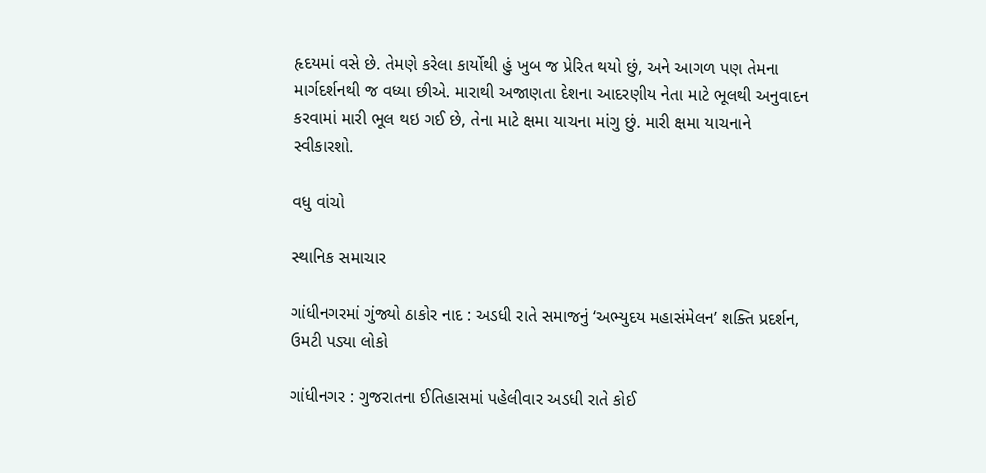હૃદયમાં વસે છે. તેમણે કરેલા કાર્યોથી હું ખુબ જ પ્રેરિત થયો છું, અને આગળ પણ તેમના માર્ગદર્શનથી જ વધ્યા છીએ. મારાથી અજાણતા દેશના આદરણીય નેતા માટે ભૂલથી અનુવાદન કરવામાં મારી ભૂલ થઇ ગઈ છે, તેના માટે ક્ષમા યાચના માંગુ છું. મારી ક્ષમા યાચનાને સ્વીકારશો.

વધુ વાંચો

સ્થાનિક સમાચાર

ગાંધીનગરમાં ગુંજ્યો ઠાકોર નાદ : અડધી રાતે સમાજનું ‘અભ્યુદય મહાસંમેલન’ શક્તિ પ્રદર્શન, ઉમટી પડ્યા લોકો

ગાંધીનગર : ગુજરાતના ઈતિહાસમાં પહેલીવાર અડધી રાતે કોઈ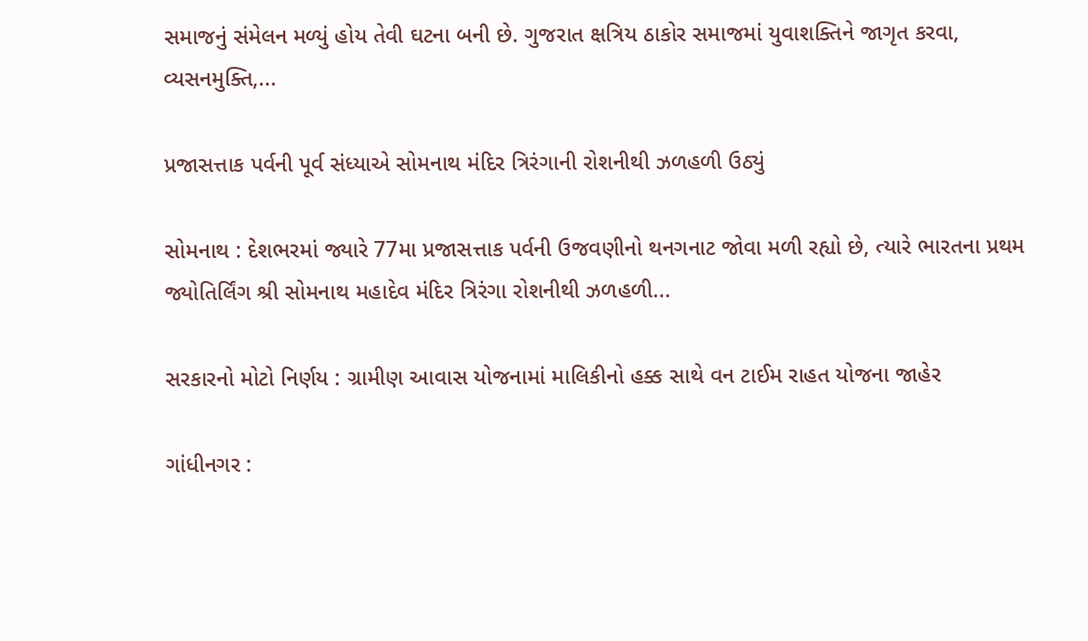સમાજનું સંમેલન મળ્યું હોય તેવી ઘટના બની છે. ગુજરાત ક્ષત્રિય ઠાકોર સમાજમાં યુવાશક્તિને જાગૃત કરવા, વ્યસનમુક્તિ,...

પ્રજાસત્તાક પર્વની પૂર્વ સંધ્યાએ સોમનાથ મંદિર ત્રિરંગાની રોશનીથી ઝળહળી ઉઠ્યું

સોમનાથ : દેશભરમાં જ્યારે 77મા પ્રજાસત્તાક પર્વની ઉજવણીનો થનગનાટ જોવા મળી રહ્યો છે, ત્યારે ભારતના પ્રથમ જ્યોતિર્લિંગ શ્રી સોમનાથ મહાદેવ મંદિર ત્રિરંગા રોશનીથી ઝળહળી...

સરકારનો મોટો નિર્ણય : ગ્રામીણ આવાસ યોજનામાં માલિકીનો હક્ક સાથે વન ટાઈમ રાહત યોજના જાહેર

ગાંધીનગર :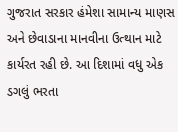ગુજરાત સરકાર હંમેશા સામાન્ય માણસ અને છેવાડાના માનવીના ઉત્થાન માટે કાર્યરત રહી છે. આ દિશામાં વધુ એક ડગલું ભરતા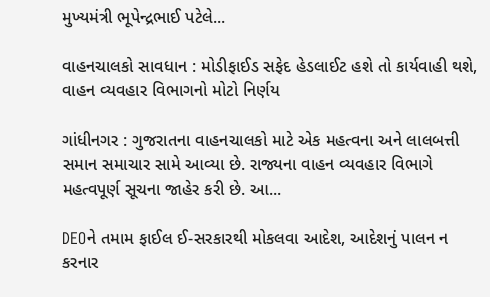મુખ્યમંત્રી ભૂપેન્દ્રભાઈ પટેલે...

વાહનચાલકો સાવધાન : મોડીફાઈડ સફેદ હેડલાઈટ હશે તો કાર્યવાહી થશે, વાહન વ્યવહાર વિભાગનો મોટો નિર્ણય

ગાંધીનગર : ગુજરાતના વાહનચાલકો માટે એક મહત્વના અને લાલબત્તી સમાન સમાચાર સામે આવ્યા છે. રાજ્યના વાહન વ્યવહાર વિભાગે મહત્વપૂર્ણ સૂચના જાહેર કરી છે. આ...

DEOને તમામ ફાઈલ ઈ-સરકારથી મોકલવા આદેશ, આદેશનું પાલન ન કરનાર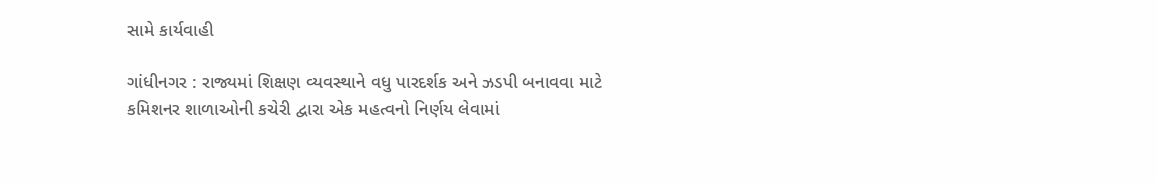સામે કાર્યવાહી

ગાંધીનગર : રાજ્યમાં શિક્ષણ વ્યવસ્થાને વધુ પારદર્શક અને ઝડપી બનાવવા માટે કમિશનર શાળાઓની કચેરી દ્વારા એક મહત્વનો નિર્ણય લેવામાં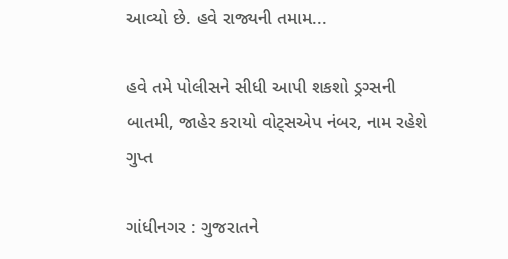આવ્યો છે. હવે રાજ્યની તમામ...

હવે તમે પોલીસને સીધી આપી શકશો ડ્રગ્સની બાતમી, જાહેર કરાયો વોટ્સએપ નંબર, નામ રહેશે ગુપ્ત

ગાંધીનગર : ગુજરાતને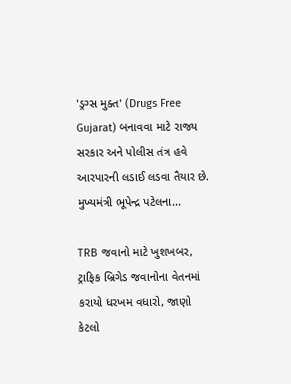'ડ્રગ્સ મુક્ત' (Drugs Free Gujarat) બનાવવા માટે રાજ્ય સરકાર અને પોલીસ તંત્ર હવે આરપારની લડાઈ લડવા તૈયાર છે. મુખ્યમંત્રી ભૂપેન્દ્ર પટેલના...

TRB જવાનો માટે ખુશખબર, ટ્રાફિક બ્રિગેડ જવાનોના વેતનમાં કરાયો ધરખમ વધારો, જાણો કેટલો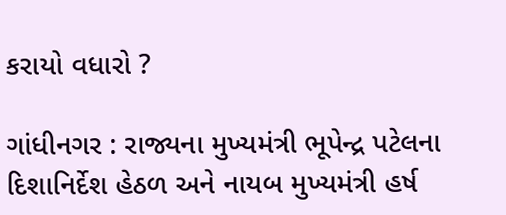કરાયો વધારો ?

ગાંધીનગર : રાજ્યના મુખ્યમંત્રી ભૂપેન્દ્ર પટેલના દિશાનિર્દેશ હેઠળ અને નાયબ મુખ્યમંત્રી હર્ષ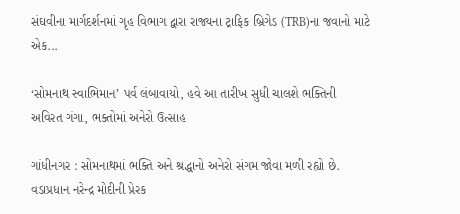સંઘવીના માર્ગદર્શનમાં ગૃહ વિભાગ દ્વારા રાજ્યના ટ્રાફિક બ્રિગેડ (TRB)ના જવાનો માટે એક...

‘સોમનાથ સ્વાભિમાન’ પર્વ લંબાવાયો, હવે આ તારીખ સુધી ચાલશે ભક્તિની અવિરત ગંગા, ભક્તોમાં અનેરો ઉત્સાહ

ગાંધીનગર : સોમનાથમાં ભક્તિ અને શ્રદ્ધાનો અનેરો સંગમ જોવા મળી રહ્યો છે. વડાપ્રધાન નરેન્દ્ર મોદીની પ્રેરક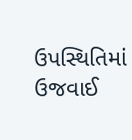ઉપસ્થિતિમાં ઉજવાઈ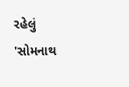રહેલું 'સોમનાથ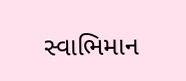સ્વાભિમાન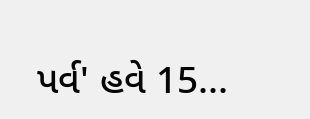પર્વ' હવે 15...